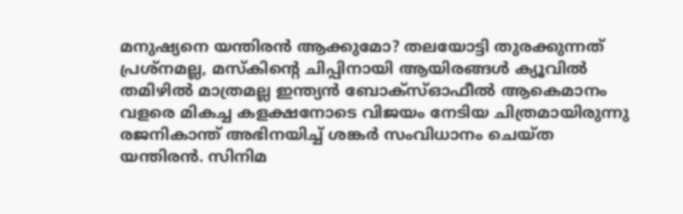മനുഷ്യനെ യന്തിരൻ ആക്കുമോ? തലയോട്ടി തുരക്കുന്നത് പ്രശ്നമല്ല, മസ്കിന്റെ ചിപ്പിനായി ആയിരങ്ങൾ ക്യൂവിൽ
തമിഴിൽ മാത്രമല്ല ഇന്ത്യൻ ബോക്സ്ഓഫീൽ ആകെമാനം വളരെ മികച്ച കളക്ഷനോടെ വിജയം നേടിയ ചിത്രമായിരുന്നു രജനികാന്ത് അഭിനയിച്ച് ശങ്കർ സംവിധാനം ചെയ്ത യന്തിരൻ. സിനിമ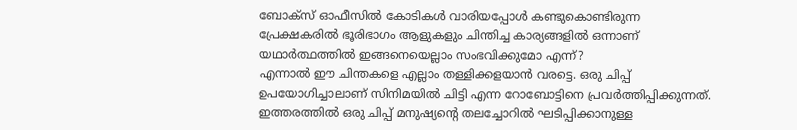ബോക്സ് ഓഫീസിൽ കോടികൾ വാരിയപ്പോൾ കണ്ടുകൊണ്ടിരുന്ന പ്രേക്ഷകരിൽ ഭൂരിഭാഗം ആളുകളും ചിന്തിച്ച കാര്യങ്ങളിൽ ഒന്നാണ് യഥാർത്ഥത്തിൽ ഇങ്ങനെയെല്ലാം സംഭവിക്കുമോ എന്ന്?
എന്നാൽ ഈ ചിന്തകളെ എല്ലാം തള്ളിക്കളയാൻ വരട്ടെ. ഒരു ചിപ്പ് ഉപയോഗിച്ചാലാണ് സിനിമയിൽ ചിട്ടി എന്ന റോബോട്ടിനെ പ്രവർത്തിപ്പിക്കുന്നത്. ഇത്തരത്തിൽ ഒരു ചിപ്പ് മനുഷ്യന്റെ തലച്ചോറിൽ ഘടിപ്പിക്കാനുള്ള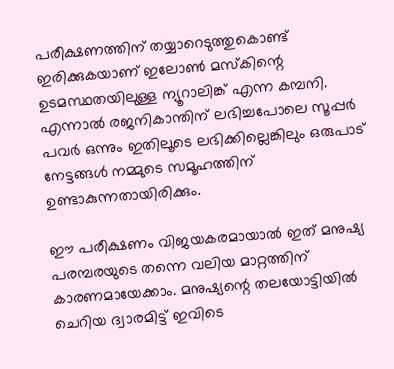പരീക്ഷണത്തിന് തയ്യാറെടുത്തുകൊണ്ട് ഇരിക്കുകയാണ് ഇലോൺ മസ്കിന്റെ ഉടമസ്ഥതയിലുള്ള ന്യൂറാലിങ്ക് എന്ന കമ്പനി. എന്നാൽ രജനികാന്തിന് ലഭിച്ചപോലെ സൂപ്പർ പവർ ഒന്നും ഇതിലൂടെ ലഭിക്കില്ലെങ്കിലും ഒരുപാട് നേട്ടങ്ങൾ നമ്മുടെ സമൂഹത്തിന് ഉണ്ടാകുന്നതായിരിക്കും.

ഈ പരീക്ഷണം വിജയകരമായാൽ ഇത് മനുഷ്യ പരമ്പരയുടെ തന്നെ വലിയ മാറ്റത്തിന് കാരണമായേക്കാം. മനുഷ്യന്റെ തലയോട്ടിയിൽ ചെറിയ ദ്വാരമിട്ട് ഇവിടെ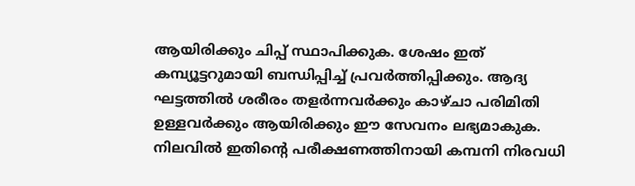ആയിരിക്കും ചിപ്പ് സ്ഥാപിക്കുക. ശേഷം ഇത് കമ്പ്യൂട്ടറുമായി ബന്ധിപ്പിച്ച് പ്രവർത്തിപ്പിക്കും. ആദ്യ ഘട്ടത്തിൽ ശരീരം തളർന്നവർക്കും കാഴ്ചാ പരിമിതി ഉള്ളവർക്കും ആയിരിക്കും ഈ സേവനം ലഭ്യമാകുക. നിലവിൽ ഇതിന്റെ പരീക്ഷണത്തിനായി കമ്പനി നിരവധി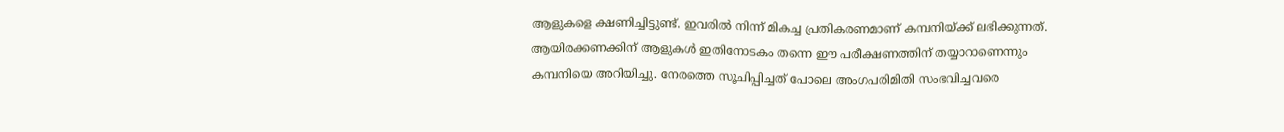ആളുകളെ ക്ഷണിച്ചിട്ടുണ്ട്. ഇവരിൽ നിന്ന് മികച്ച പ്രതികരണമാണ് കമ്പനിയ്ക്ക് ലഭിക്കുന്നത്.
ആയിരക്കണക്കിന് ആളുകൾ ഇതിനോടകം തന്നെ ഈ പരീക്ഷണത്തിന് തയ്യാറാണെന്നും കമ്പനിയെ അറിയിച്ചു. നേരത്തെ സൂചിപ്പിച്ചത് പോലെ അംഗപരിമിതി സംഭവിച്ചവരെ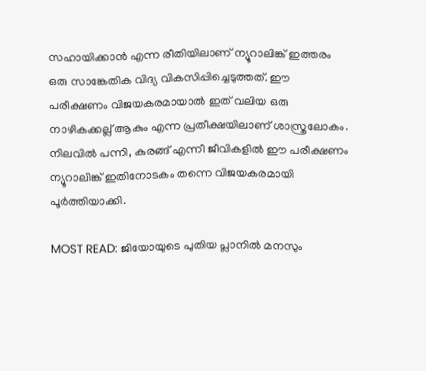സഹായിക്കാൻ എന്ന രീതിയിലാണ് ന്യൂറാലിങ്ക് ഇത്തരം ഒരു സാങ്കേതിക വിദ്യ വികസിപ്പിച്ചെടുത്തത്. ഈ പരീക്ഷണം വിജയകരമായാൽ ഇത് വലിയ ഒരു നാഴികക്കല്ല് ആകും എന്ന പ്രതീക്ഷയിലാണ് ശാസ്ത്രലോകം. നിലവിൽ പന്നി, കുരങ്ങ് എന്നീ ജീവികളിൽ ഈ പരീക്ഷണം ന്യൂറാലിങ്ക് ഇതിനോടകം തന്നെ വിജയകരമായി പൂർത്തിയാക്കി.

MOST READ: ജിയോയുടെ പുതിയ പ്ലാനിൽ മനസും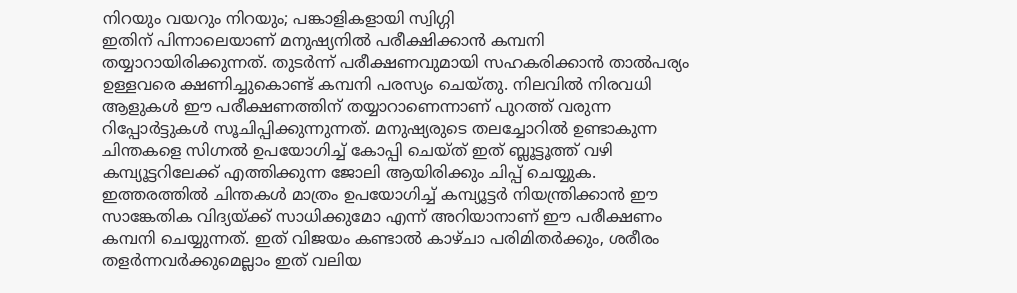നിറയും വയറും നിറയും; പങ്കാളികളായി സ്വിഗ്ഗി
ഇതിന് പിന്നാലെയാണ് മനുഷ്യനിൽ പരീക്ഷിക്കാൻ കമ്പനി തയ്യാറായിരിക്കുന്നത്. തുടർന്ന് പരീക്ഷണവുമായി സഹകരിക്കാൻ താൽപര്യം ഉള്ളവരെ ക്ഷണിച്ചുകൊണ്ട് കമ്പനി പരസ്യം ചെയ്തു. നിലവിൽ നിരവധി ആളുകൾ ഈ പരീക്ഷണത്തിന് തയ്യാറാണെന്നാണ് പുറത്ത് വരുന്ന റിപ്പോർട്ടുകൾ സൂചിപ്പിക്കുന്നുന്നത്. മനുഷ്യരുടെ തലച്ചോറിൽ ഉണ്ടാകുന്ന ചിന്തകളെ സിഗ്നൽ ഉപയോഗിച്ച് കോപ്പി ചെയ്ത് ഇത് ബ്ലൂട്ടൂത്ത് വഴി കമ്പ്യൂട്ടറിലേക്ക് എത്തിക്കുന്ന ജോലി ആയിരിക്കും ചിപ്പ് ചെയ്യുക.
ഇത്തരത്തിൽ ചിന്തകൾ മാത്രം ഉപയോഗിച്ച് കമ്പ്യൂട്ടർ നിയന്ത്രിക്കാൻ ഈ സാങ്കേതിക വിദ്യയ്ക്ക് സാധിക്കുമോ എന്ന് അറിയാനാണ് ഈ പരീക്ഷണം കമ്പനി ചെയ്യുന്നത്. ഇത് വിജയം കണ്ടാൽ കാഴ്ചാ പരിമിതർക്കും, ശരീരം തളർന്നവർക്കുമെല്ലാം ഇത് വലിയ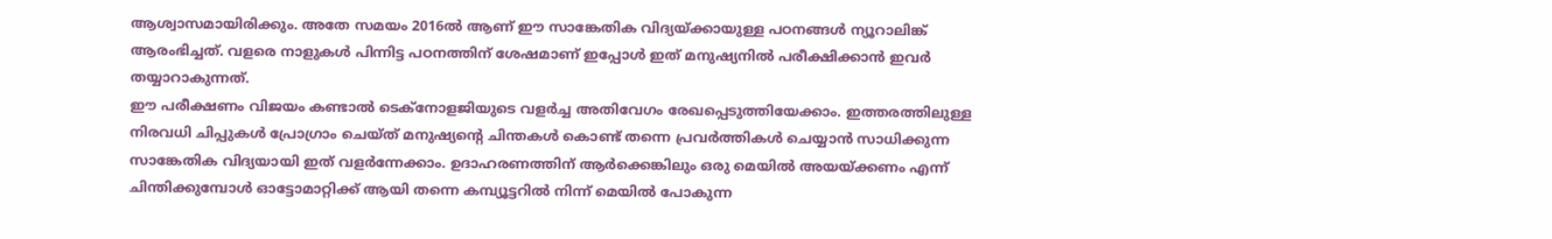ആശ്വാസമായിരിക്കും. അതേ സമയം 2016ൽ ആണ് ഈ സാങ്കേതിക വിദ്യയ്ക്കായുള്ള പഠനങ്ങൾ ന്യൂറാലിങ്ക് ആരംഭിച്ചത്. വളരെ നാളുകൾ പിന്നിട്ട പഠനത്തിന് ശേഷമാണ് ഇപ്പോൾ ഇത് മനുഷ്യനിൽ പരീക്ഷിക്കാൻ ഇവർ തയ്യാറാകുന്നത്.
ഈ പരീക്ഷണം വിജയം കണ്ടാൽ ടെക്നോളജിയുടെ വളർച്ച അതിവേഗം രേഖപ്പെടുത്തിയേക്കാം. ഇത്തരത്തിലുള്ള നിരവധി ചിപ്പുകൾ പ്രോഗ്രാം ചെയ്ത് മനുഷ്യന്റെ ചിന്തകൾ കൊണ്ട് തന്നെ പ്രവർത്തികൾ ചെയ്യാൻ സാധിക്കുന്ന സാങ്കേതിക വിദ്യയായി ഇത് വളർന്നേക്കാം. ഉദാഹരണത്തിന് ആർക്കെങ്കിലും ഒരു മെയിൽ അയയ്ക്കണം എന്ന് ചിന്തിക്കുമ്പോൾ ഓട്ടോമാറ്റിക്ക് ആയി തന്നെ കമ്പ്യൂട്ടറിൽ നിന്ന് മെയിൽ പോകുന്ന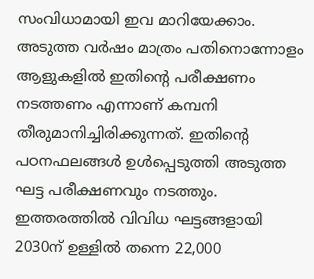സംവിധാമായി ഇവ മാറിയേക്കാം.
അടുത്ത വർഷം മാത്രം പതിനൊന്നോളം ആളുകളിൽ ഇതിന്റെ പരീക്ഷണം നടത്തണം എന്നാണ് കമ്പനി തീരുമാനിച്ചിരിക്കുന്നത്. ഇതിന്റെ പഠനഫലങ്ങൾ ഉൾപ്പെടുത്തി അടുത്ത ഘട്ട പരീക്ഷണവും നടത്തും. ഇത്തരത്തിൽ വിവിധ ഘട്ടങ്ങളായി 2030ന് ഉള്ളിൽ തന്നെ 22,000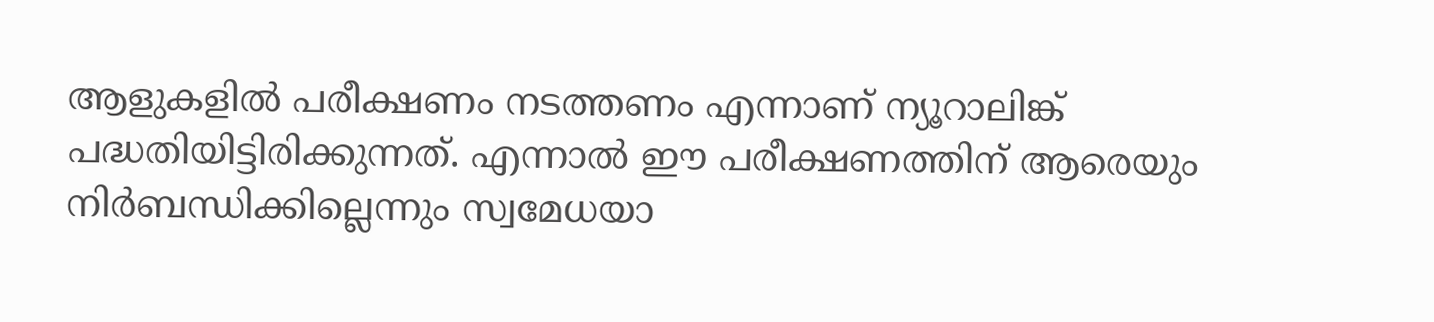ആളുകളിൽ പരീക്ഷണം നടത്തണം എന്നാണ് ന്യൂറാലിങ്ക് പദ്ധതിയിട്ടിരിക്കുന്നത്. എന്നാൽ ഈ പരീക്ഷണത്തിന് ആരെയും നിർബന്ധിക്കില്ലെന്നും സ്വമേധയാ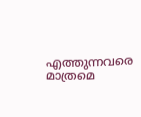എത്തുന്നവരെ മാത്രമെ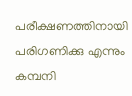പരീക്ഷണത്തിനായി പരിഗണിക്കു എന്നും കമ്പനി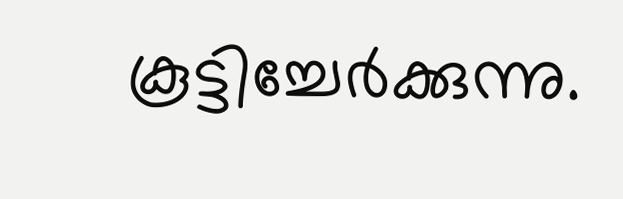കൂട്ടിച്ചേർക്കുന്നു.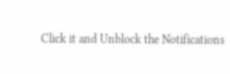Click it and Unblock the Notifications